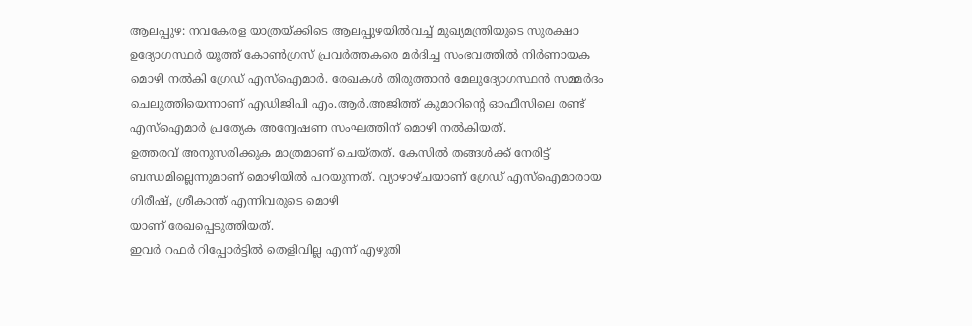ആലപ്പുഴ: നവകേരള യാത്രയ്ക്കിടെ ആലപ്പുഴയിൽവച്ച് മുഖ്യമന്ത്രിയുടെ സുരക്ഷാ ഉദ്യോഗസ്ഥർ യൂത്ത് കോൺഗ്രസ് പ്രവർത്തകരെ മർദിച്ച സംഭവത്തിൽ നിർണായക മൊഴി നൽകി ഗ്രേഡ് എസ്ഐമാർ. രേഖകൾ തിരുത്താൻ മേലുദ്യോഗസ്ഥൻ സമ്മർദം ചെലുത്തിയെന്നാണ് എഡിജിപി എം.ആർ.അജിത്ത് കുമാറിന്റെ ഓഫീസിലെ രണ്ട് എസ്ഐമാർ പ്രത്യേക അന്വേഷണ സംഘത്തിന് മൊഴി നൽകിയത്.
ഉത്തരവ് അനുസരിക്കുക മാത്രമാണ് ചെയ്തത്. കേസിൽ തങ്ങൾക്ക് നേരിട്ട് ബന്ധമില്ലെന്നുമാണ് മൊഴിയിൽ പറയുന്നത്. വ്യാഴാഴ്ചയാണ് ഗ്രേഡ് എസ്ഐമാരായ ഗിരീഷ്, ശ്രീകാന്ത് എന്നിവരുടെ മൊഴി
യാണ് രേഖപ്പെടുത്തിയത്.
ഇവർ റഫർ റിപ്പോർട്ടിൽ തെളിവില്ല എന്ന് എഴുതി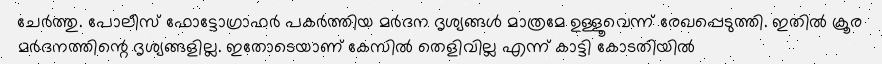ചേർത്തു. പോലീസ് ഫോട്ടോഗ്രാഫർ പകർത്തിയ മർദന ദൃശ്യങ്ങൾ മാത്രമേ ഉള്ളൂവെന്ന് രേഖപ്പെടുത്തി. ഇതിൽ ക്രൂര മർദനത്തിന്റെ ദൃശ്യങ്ങളില്ല. ഇതോടെയാണ് കേസിൽ തെളിവില്ല എന്ന് കാട്ടി കോടതിയിൽ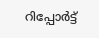റിപ്പോർട്ട്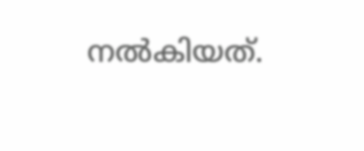നൽകിയത്.